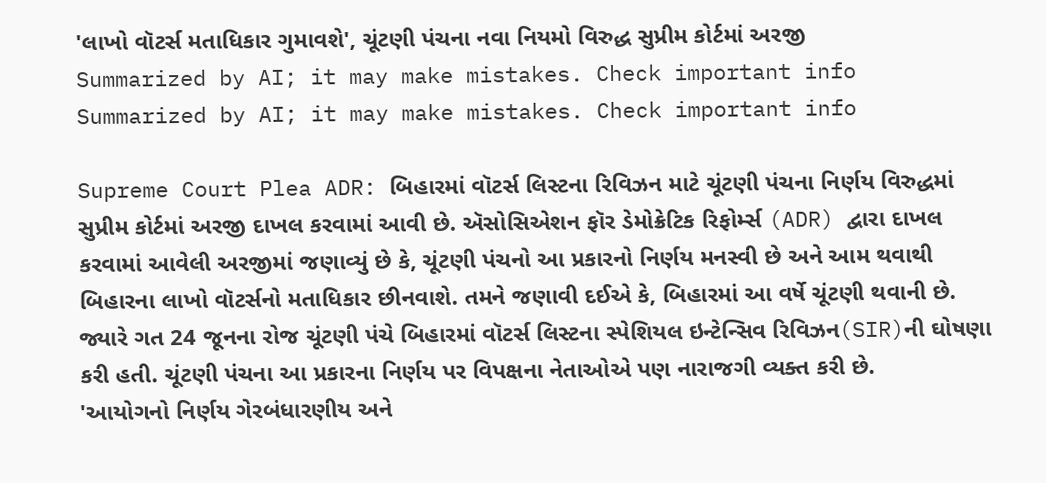'લાખો વૉટર્સ મતાધિકાર ગુમાવશે', ચૂંટણી પંચના નવા નિયમો વિરુદ્ધ સુપ્રીમ કોર્ટમાં અરજી
Summarized by AI; it may make mistakes. Check important info
Summarized by AI; it may make mistakes. Check important info

Supreme Court Plea ADR: બિહારમાં વૉટર્સ લિસ્ટના રિવિઝન માટે ચૂંટણી પંચના નિર્ણય વિરુદ્ધમાં સુપ્રીમ કોર્ટમાં અરજી દાખલ કરવામાં આવી છે. ઍસોસિએશન ફૉર ડેમોક્રેટિક રિફોર્મ્સ (ADR) દ્વારા દાખલ કરવામાં આવેલી અરજીમાં જણાવ્યું છે કે, ચૂંટણી પંચનો આ પ્રકારનો નિર્ણય મનસ્વી છે અને આમ થવાથી બિહારના લાખો વૉટર્સનો મતાધિકાર છીનવાશે. તમને જણાવી દઈએ કે, બિહારમાં આ વર્ષે ચૂંટણી થવાની છે. જ્યારે ગત 24 જૂનના રોજ ચૂંટણી પંચે બિહારમાં વૉટર્સ લિસ્ટના સ્પેશિયલ ઇન્ટેન્સિવ રિવિઝન(SIR)ની ઘોષણા કરી હતી. ચૂંટણી પંચના આ પ્રકારના નિર્ણય પર વિપક્ષના નેતાઓએ પણ નારાજગી વ્યક્ત કરી છે.
'આયોગનો નિર્ણય ગેરબંધારણીય અને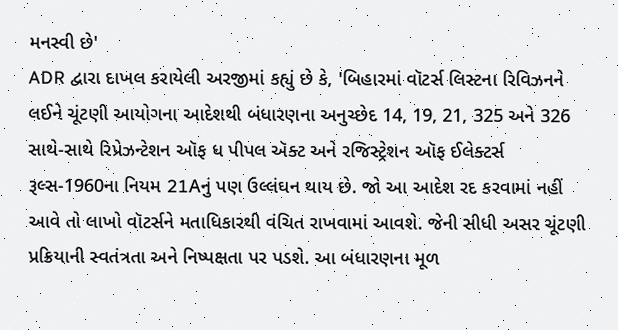મનસ્વી છે'
ADR દ્વારા દાખલ કરાયેલી અરજીમાં કહ્યું છે કે, 'બિહારમાં વૉટર્સ લિસ્ટના રિવિઝનને લઈને ચૂંટણી આયોગના આદેશથી બંધારણના અનુચ્છેદ 14, 19, 21, 325 અને 326 સાથે-સાથે રિપ્રેઝન્ટેશન ઑફ ધ પીપલ ઍક્ટ અને રજિસ્ટ્રેશન ઑફ ઈલેક્ટર્સ રૂલ્સ-1960ના નિયમ 21Aનું પણ ઉલ્લંઘન થાય છે. જો આ આદેશ રદ કરવામાં નહીં આવે તો લાખો વૉટર્સને મતાધિકારથી વંચિત રાખવામાં આવશે. જેની સીધી અસર ચૂંટણી પ્રક્રિયાની સ્વતંત્રતા અને નિષ્પક્ષતા પર પડશે. આ બંધારણના મૂળ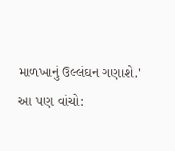માળખાનું ઉલ્લંઘન ગણાશે.'
આ પણ વાંચો: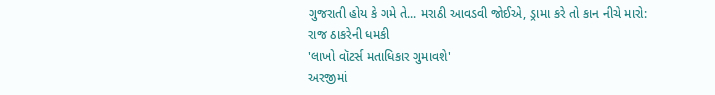ગુજરાતી હોય કે ગમે તે... મરાઠી આવડવી જોઈએ, ડ્રામા કરે તો કાન નીચે મારો: રાજ ઠાકરેની ધમકી
'લાખો વૉટર્સ મતાધિકાર ગુમાવશે'
અરજીમાં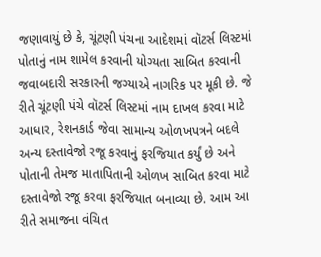જણાવાયું છે કે, ચૂંટણી પંચના આદેશમાં વૉટર્સ લિસ્ટમાં પોતાનું નામ શામેલ કરવાની યોગ્યતા સાબિત કરવાની જવાબદારી સરકારની જગ્યાએ નાગરિક પર મૂકી છે. જે રીતે ચૂંટણી પંચે વૉટર્સ લિસ્ટમાં નામ દાખલ કરવા માટે આધાર, રેશનકાર્ડ જેવા સામાન્ય ઓળખપત્રને બદલે અન્ય દસ્તાવેજો રજૂ કરવાનું ફરજિયાત કર્યું છે અને પોતાની તેમજ માતાપિતાની ઓળખ સાબિત કરવા માટે દસ્તાવેજો રજૂ કરવા ફરજિયાત બનાવ્યા છે. આમ આ રીતે સમાજના વંચિત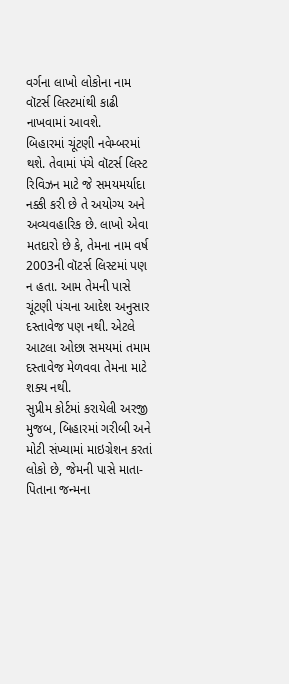વર્ગના લાખો લોકોના નામ વૉટર્સ લિસ્ટમાંથી કાઢી નાખવામાં આવશે.
બિહારમાં ચૂંટણી નવેમ્બરમાં થશે. તેવામાં પંચે વૉટર્સ લિસ્ટ રિવિઝન માટે જે સમયમર્યાદા નક્કી કરી છે તે અયોગ્ય અને અવ્યવહારિક છે. લાખો એવા મતદારો છે કે, તેમના નામ વર્ષ 2003ની વૉટર્સ લિસ્ટમાં પણ ન હતા. આમ તેમની પાસે ચૂંટણી પંચના આદેશ અનુસાર દસ્તાવેજ પણ નથી. એટલે આટલા ઓછા સમયમાં તમામ દસ્તાવેજ મેળવવા તેમના માટે શક્ય નથી.
સુપ્રીમ કોર્ટમાં કરાયેલી અરજી મુજબ, બિહારમાં ગરીબી અને મોટી સંખ્યામાં માઇગ્રેશન કરતાં લોકો છે, જેમની પાસે માતા-પિતાના જન્મના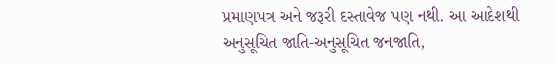પ્રમાણપત્ર અને જરૂરી દસ્તાવેજ પણ નથી. આ આદેશથી અનુસૂચિત જાતિ-અનુસૂચિત જનજાતિ,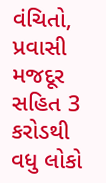વંચિતો, પ્રવાસી મજદૂર સહિત 3 કરોડથી વધુ લોકો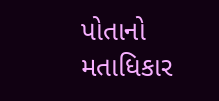પોતાનો મતાધિકાર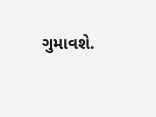ગુમાવશે.